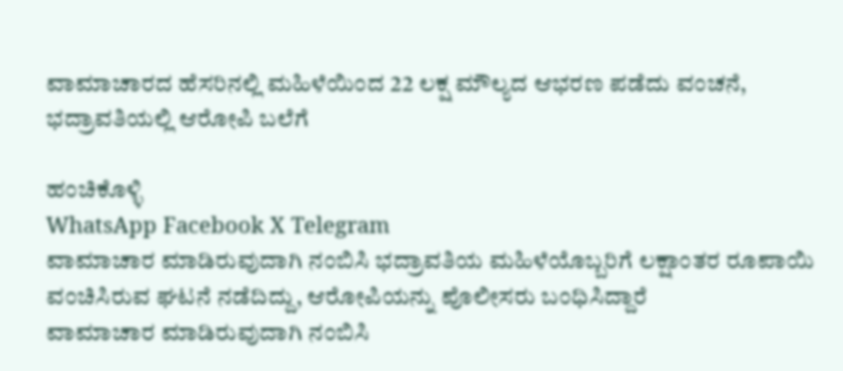ವಾಮಾಚಾರದ ಹೆಸರಿನಲ್ಲಿ ಮಹಿಳೆಯಿಂದ 22 ಲಕ್ಷ ಮೌಲ್ಯದ ಆಭರಣ ಪಡೆದು ವಂಚನೆ, ಭದ್ರಾವತಿಯಲ್ಲಿ ಆರೋಪಿ ಬಲೆಗೆ

ಹಂಚಿಕೊಳ್ಳಿ
WhatsApp Facebook X Telegram
ವಾಮಾಚಾರ ಮಾಡಿರುವುದಾಗಿ ನಂಬಿಸಿ ಭದ್ರಾವತಿಯ ಮಹಿಳೆಯೊಬ್ಬರಿಗೆ ಲಕ್ಷಾಂತರ ರೂಪಾಯಿ ವಂಚಿಸಿರುವ ಘಟನೆ ನಡೆದಿದ್ದು, ಆರೋಪಿಯನ್ನು ಪೊಲೀಸರು ಬಂಧಿಸಿದ್ದಾರೆ
ವಾಮಾಚಾರ ಮಾಡಿರುವುದಾಗಿ ನಂಬಿಸಿ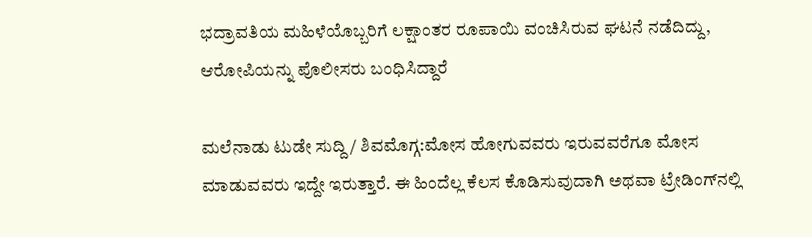ಭದ್ರಾವತಿಯ ಮಹಿಳೆಯೊಬ್ಬರಿಗೆ ಲಕ್ಷಾಂತರ ರೂಪಾಯಿ ವಂಚಿಸಿರುವ ಘಟನೆ ನಡೆದಿದ್ದು, ಆರೋಪಿಯನ್ನು ಪೊಲೀಸರು ಬಂಧಿಸಿದ್ದಾರೆ

ಮಲೆನಾಡು ಟುಡೇ ಸುದ್ದಿ / ಶಿವಮೊಗ್ಗ:ಮೋಸ ಹೋಗುವವರು ಇರುವವರೆಗೂ ಮೋಸ ಮಾಡುವವರು ಇದ್ದೇ ಇರುತ್ತಾರೆ. ಈ ಹಿಂದೆಲ್ಲ ಕೆಲಸ ಕೊಡಿಸುವುದಾಗಿ ಅಥವಾ ಟ್ರೇಡಿಂಗ್‌ನಲ್ಲಿ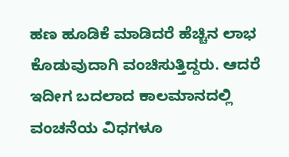ಹಣ ಹೂಡಿಕೆ ಮಾಡಿದರೆ ಹೆಚ್ಚಿನ ಲಾಭ ಕೊಡುವುದಾಗಿ ವಂಚಿಸುತ್ತಿದ್ದರು. ಆದರೆ ಇದೀಗ ಬದಲಾದ ಕಾಲಮಾನದಲ್ಲಿ ವಂಚನೆಯ ವಿಧಗಳೂ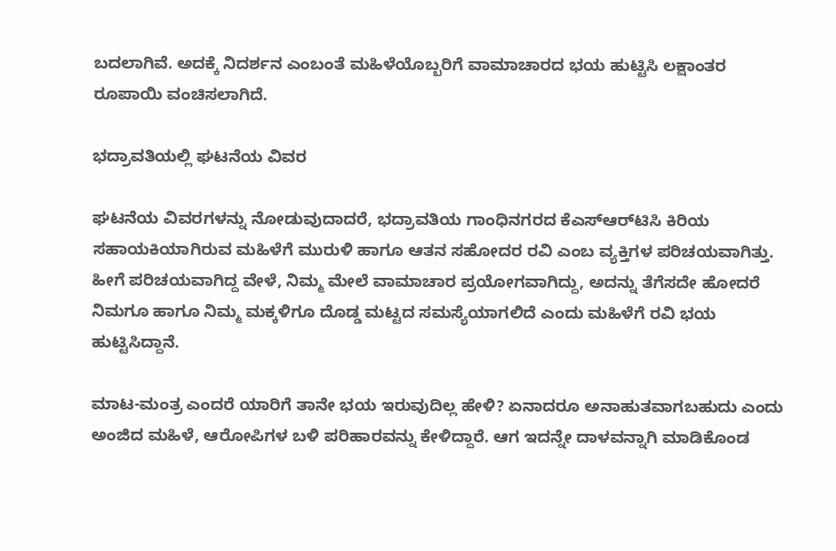ಬದಲಾಗಿವೆ. ಅದಕ್ಕೆ ನಿದರ್ಶನ ಎಂಬಂತೆ ಮಹಿಳೆಯೊಬ್ಬರಿಗೆ ವಾಮಾಚಾರದ ಭಯ ಹುಟ್ಟಿಸಿ ಲಕ್ಷಾಂತರ ರೂಪಾಯಿ ವಂಚಿಸಲಾಗಿದೆ.

ಭದ್ರಾವತಿಯಲ್ಲಿ ಘಟನೆಯ ವಿವರ

ಘಟನೆಯ ವಿವರಗಳನ್ನು ನೋಡುವುದಾದರೆ, ಭದ್ರಾವತಿಯ ಗಾಂಧಿನಗರದ ಕೆಎಸ್‌ಆರ್‌ಟಿಸಿ ಕಿರಿಯ ಸಹಾಯಕಿಯಾಗಿರುವ ಮಹಿಳೆಗೆ ಮುರುಳಿ ಹಾಗೂ ಆತನ ಸಹೋದರ ರವಿ ಎಂಬ ವ್ಯಕ್ತಿಗಳ ಪರಿಚಯವಾಗಿತ್ತು. ಹೀಗೆ ಪರಿಚಯವಾಗಿದ್ದ ವೇಳೆ, ನಿಮ್ಮ ಮೇಲೆ ವಾಮಾಚಾರ ಪ್ರಯೋಗವಾಗಿದ್ದು, ಅದನ್ನು ತೆಗೆಸದೇ ಹೋದರೆ ನಿಮಗೂ ಹಾಗೂ ನಿಮ್ಮ ಮಕ್ಕಳಿಗೂ ದೊಡ್ಡ ಮಟ್ಟದ ಸಮಸ್ಯೆಯಾಗಲಿದೆ ಎಂದು ಮಹಿಳೆಗೆ ರವಿ ಭಯ ಹುಟ್ಟಿಸಿದ್ದಾನೆ.

ಮಾಟ-ಮಂತ್ರ ಎಂದರೆ ಯಾರಿಗೆ ತಾನೇ ಭಯ ಇರುವುದಿಲ್ಲ ಹೇಳಿ? ಏನಾದರೂ ಅನಾಹುತವಾಗಬಹುದು ಎಂದು ಅಂಜಿದ ಮಹಿಳೆ, ಆರೋಪಿಗಳ ಬಳಿ ಪರಿಹಾರವನ್ನು ಕೇಳಿದ್ದಾರೆ. ಆಗ ಇದನ್ನೇ ದಾಳವನ್ನಾಗಿ ಮಾಡಿಕೊಂಡ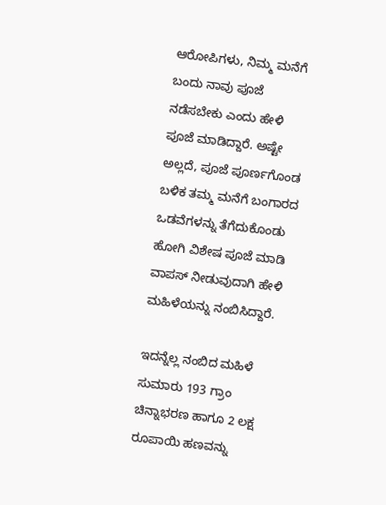ಆರೋಪಿಗಳು, ನಿಮ್ಮ ಮನೆಗೆ ಬಂದು ನಾವು ಪೂಜೆ ನಡೆಸಬೇಕು ಎಂದು ಹೇಳಿ ಪೂಜೆ ಮಾಡಿದ್ದಾರೆ. ಅಷ್ಟೇ ಅಲ್ಲದೆ, ಪೂಜೆ ಪೂರ್ಣಗೊಂಡ ಬಳಿಕ ತಮ್ಮ ಮನೆಗೆ ಬಂಗಾರದ ಒಡವೆಗಳನ್ನು ತೆಗೆದುಕೊಂಡು ಹೋಗಿ ವಿಶೇಷ ಪೂಜೆ ಮಾಡಿ ವಾಪಸ್ ನೀಡುವುದಾಗಿ ಹೇಳಿ ಮಹಿಳೆಯನ್ನು ನಂಬಿಸಿದ್ದಾರೆ.

ಇದನ್ನೆಲ್ಲ ನಂಬಿದ ಮಹಿಳೆ ಸುಮಾರು 193 ಗ್ರಾಂ ಚಿನ್ನಾಭರಣ ಹಾಗೂ 2 ಲಕ್ಷ ರೂಪಾಯಿ ಹಣವನ್ನು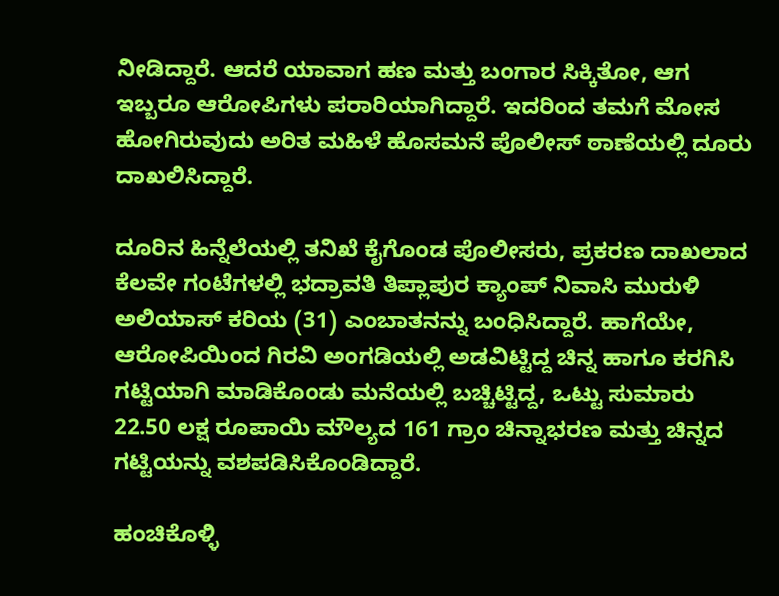ನೀಡಿದ್ದಾರೆ. ಆದರೆ ಯಾವಾಗ ಹಣ ಮತ್ತು ಬಂಗಾರ ಸಿಕ್ಕಿತೋ, ಆಗ ಇಬ್ಬರೂ ಆರೋಪಿಗಳು ಪರಾರಿಯಾಗಿದ್ದಾರೆ. ಇದರಿಂದ ತಮಗೆ ಮೋಸ ಹೋಗಿರುವುದು ಅರಿತ ಮಹಿಳೆ ಹೊಸಮನೆ ಪೊಲೀಸ್ ಠಾಣೆಯಲ್ಲಿ ದೂರು ದಾಖಲಿಸಿದ್ದಾರೆ.

ದೂರಿನ ಹಿನ್ನೆಲೆಯಲ್ಲಿ ತನಿಖೆ ಕೈಗೊಂಡ ಪೊಲೀಸರು, ಪ್ರಕರಣ ದಾಖಲಾದ ಕೆಲವೇ ಗಂಟೆಗಳಲ್ಲಿ ಭದ್ರಾವತಿ ತಿಪ್ಲಾಪುರ ಕ್ಯಾಂಪ್ ನಿವಾಸಿ ಮುರುಳಿ ಅಲಿಯಾಸ್ ಕರಿಯ (31) ಎಂಬಾತನನ್ನು ಬಂಧಿಸಿದ್ದಾರೆ. ಹಾಗೆಯೇ, ಆರೋಪಿಯಿಂದ ಗಿರವಿ ಅಂಗಡಿಯಲ್ಲಿ ಅಡವಿಟ್ಟಿದ್ದ ಚಿನ್ನ ಹಾಗೂ ಕರಗಿಸಿ ಗಟ್ಟಿಯಾಗಿ ಮಾಡಿಕೊಂಡು ಮನೆಯಲ್ಲಿ ಬಚ್ಚಿಟ್ಟಿದ್ದ, ಒಟ್ಟು ಸುಮಾರು 22.50 ಲಕ್ಷ ರೂಪಾಯಿ ಮೌಲ್ಯದ 161 ಗ್ರಾಂ ಚಿನ್ನಾಭರಣ ಮತ್ತು ಚಿನ್ನದ ಗಟ್ಟಿಯನ್ನು ವಶಪಡಿಸಿಕೊಂಡಿದ್ದಾರೆ.

ಹಂಚಿಕೊಳ್ಳಿ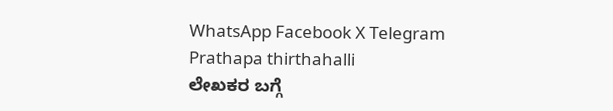WhatsApp Facebook X Telegram
Prathapa thirthahalli
ಲೇಖಕರ ಬಗ್ಗೆ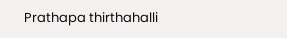Prathapa thirthahalli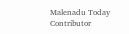Malenadu Today Contributor